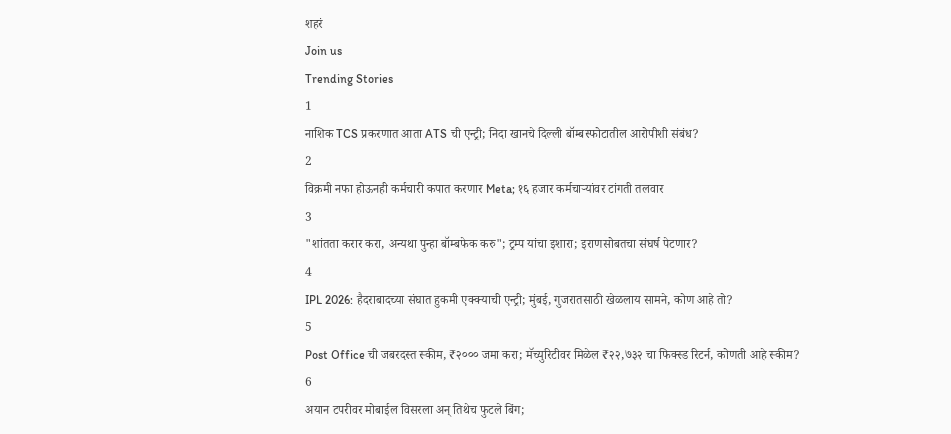शहरं
Join us
Trending Stories
1
नाशिक TCS प्रकरणात आता ATS ची एन्ट्री; निदा खानचे दिल्ली बॉम्बस्फोटातील आरोपीशी संबंध?
2
विक्रमी नफा होऊनही कर्मचारी कपात करणार Meta; १६ हजार कर्मचाऱ्यांवर टांगती तलवार
3
"शांतता करार करा, अन्यथा पुन्हा बॉम्बफेक करु"; ट्रम्प यांचा इशारा; इराणसोबतचा संघर्ष पेटणार?
4
IPL 2026: हैदराबादच्या संघात हुकमी एक्क्याची एन्ट्री; मुंबई, गुजरातसाठी खेळलाय सामने, कोण आहे तो?
5
Post Office ची जबरदस्त स्कीम, ₹२००० जमा करा; मॅच्युरिटीवर मिळेल ₹२२,७३२ चा फिक्स्ड रिटर्न, कोणती आहे स्कीम?
6
अयान टपरीवर मोबाईल विसरला अन् तिथेच फुटले बिंग;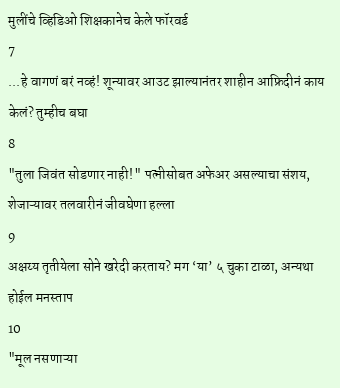मुलींचे व्हिडिओ शिक्षकानेच केले फॉरवर्ड
7
...हे वागणं बरं नव्हं! शून्यावर आउट झाल्यानंतर शाहीन आफ्रिदीनं काय केलं? तुम्हीच बघा
8
"तुला जिवंत सोडणार नाही!" पत्नीसोबत अफेअर असल्याचा संशय, शेजाऱ्यावर तलवारीनं जीवघेणा हल्ला
9
अक्षय्य तृतीयेला सोने खरेदी करताय? मग ‘या’ ५ चुका टाळा, अन्यथा होईल मनस्ताप
10
"मूल नसणाऱ्या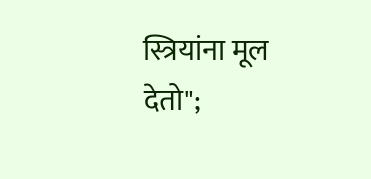स्त्रियांना मूल देतो";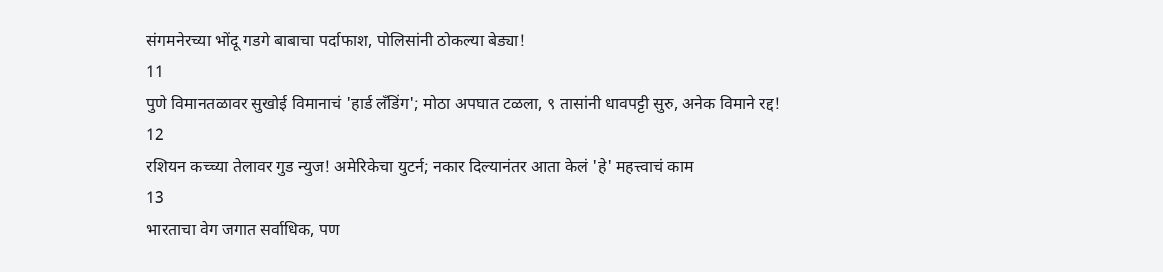संगमनेरच्या भोंदू गडगे बाबाचा पर्दाफाश, पोलिसांनी ठोकल्या बेड्या!
11
पुणे विमानतळावर सुखोई विमानाचं 'हार्ड लँडिंग'; मोठा अपघात टळला, ९ तासांनी धावपट्टी सुरु, अनेक विमाने रद्द!
12
रशियन कच्च्या तेलावर गुड न्युज! अमेरिकेचा युटर्न; नकार दिल्यानंतर आता केलं 'हे' महत्त्वाचं काम
13
भारताचा वेग जगात सर्वाधिक, पण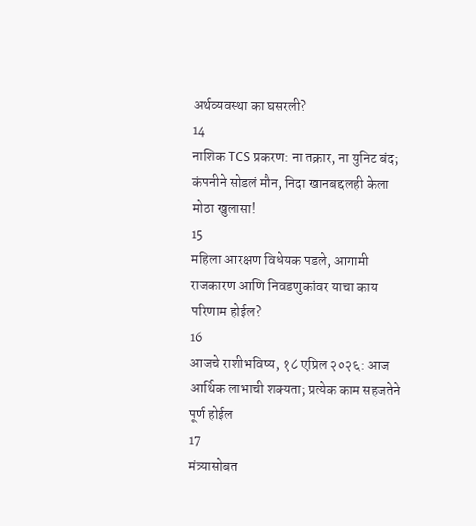अर्थव्यवस्था का घसरली?
14
नाशिक TCS प्रकरण: ना तक्रार, ना युनिट बंद; कंपनीने सोडलं मौन, निदा खानबद्दलही केला मोठा खुलासा!
15
महिला आरक्षण विधेयक पडले, आगामी राजकारण आणि निवडणुकांवर याचा काय परिणाम होईल?
16
आजचे राशीभविष्य, १८ एप्रिल २०२६: आज आर्थिक लाभाची शक्यता; प्रत्येक काम सहजतेने पूर्ण होईल
17
मंत्र्यासोबत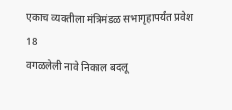एकाच व्यक्तीला मंत्रिमंडळ सभागृहापर्यंत प्रवेश
18
वगळलेली नावे निकाल बदलू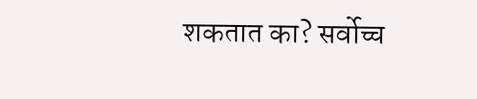शकतात का? सर्वोच्च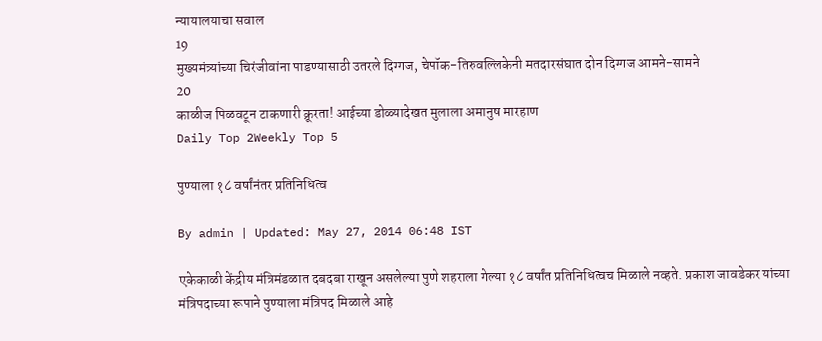न्यायालयाचा सवाल
19
मुख्यमंत्र्यांच्या चिरंजीवांना पाडण्यासाठी उतरले दिग्गज, चेपॉक-तिरुवल्लिकेनी मतदारसंघात दोन दिग्गज आमने-सामने
20
काळीज पिळवटून टाकणारी क्रूरता! आईच्या डोळ्यादेखत मुलाला अमानुष मारहाण
Daily Top 2Weekly Top 5

पुण्याला १८ वर्षांनंतर प्रतिनिधित्व

By admin | Updated: May 27, 2014 06:48 IST

एकेकाळी केंद्रीय मंत्रिमंडळात दबदबा राखून असलेल्या पुणे शहराला गेल्या १८ वर्षांत प्रतिनिधित्वच मिळाले नव्हते. प्रकाश जावडेकर यांच्या मंत्रिपदाच्या रूपाने पुण्याला मंत्रिपद मिळाले आहे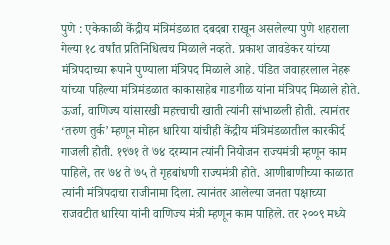पुणे : एकेकाळी केंद्रीय मंत्रिमंडळात दबदबा राखून असलेल्या पुणे शहराला गेल्या १८ वर्षांत प्रतिनिधित्वच मिळाले नव्हते. प्रकाश जावडेकर यांच्या मंत्रिपदाच्या रूपाने पुण्याला मंत्रिपद मिळाले आहे. पंडित जवाहरलाल नेहरू यांच्या पहिल्या मंत्रिमंडळात काकासाहेब गाडगीळ यांना मंत्रिपद मिळाले होते. ऊर्जा, वाणिज्य यांसारखी महत्त्वाची खाती त्यांनी सांभाळली होती. त्यानंतर ‘तरुण तुर्क’ म्हणून मोहन धारिया यांचीही केंद्रीय मंत्रिमंडळातील कारकीर्द गाजली होती. १९७१ ते ७४ दरम्यान त्यांनी नियोजन राज्यमंत्री म्हणून काम पाहिले, तर ७४ ते ७५ ते गृहबांधणी राज्यमंत्री होते. आणीबाणीच्या काळात त्यांनी मंत्रिपदाचा राजीनामा दिला. त्यानंतर आलेल्या जनता पक्षाच्या राजवटीत धारिया यांनी वाणिज्य मंत्री म्हणून काम पाहिले. तर २००९ मध्ये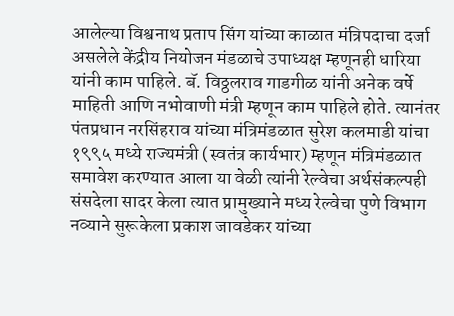आलेल्या विश्वनाथ प्रताप सिंग यांच्या काळात मंत्रिपदाचा दर्जा असलेले केंद्रीय नियोजन मंडळाचे उपाध्यक्ष म्हणूनही धारिया यांनी काम पाहिले. बॅ. विठ्ठलराव गाडगीळ यांनी अनेक वर्षे माहिती आणि नभोवाणी मंत्री म्हणून काम पाहिले होते. त्यानंतर पंतप्रधान नरसिंहराव यांच्या मंत्रिमंडळात सुरेश कलमाडी यांचा १९९५ मध्ये राज्यमंत्री (स्वतंत्र कार्यभार) म्हणून मंत्रिमंडळात समावेश करण्यात आला या वेळी त्यांनी रेल्वेचा अर्थसंकल्पही संसदेला सादर केला त्यात प्रामुख्याने मध्य रेल्वेचा पुणे विभाग नव्याने सुरूकेला प्रकाश जावडेकर यांच्या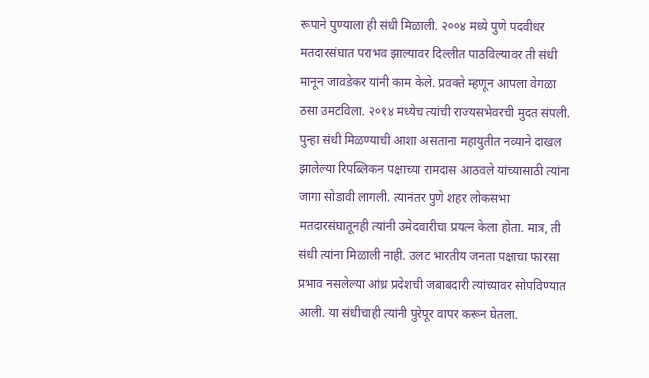रूपाने पुण्याला ही संधी मिळाली. २००४ मध्ये पुणे पदवीधर मतदारसंघात पराभव झाल्यावर दिल्लीत पाठविल्यावर ती संधी मानून जावडेकर यांनी काम केले. प्रवक्ते म्हणून आपला वेगळा ठसा उमटविला. २०१४ मध्येच त्यांची राज्यसभेवरची मुदत संपली. पुन्हा संधी मिळण्याची आशा असताना महायुतीत नव्याने दाखल झालेल्या रिपब्लिकन पक्षाच्या रामदास आठवले यांच्यासाठी त्यांना जागा सोडावी लागली. त्यानंतर पुणे शहर लोकसभा मतदारसंघातूनही त्यांनी उमेदवारीचा प्रयत्न केला होता. मात्र, ती संधी त्यांना मिळाली नाही. उलट भारतीय जनता पक्षाचा फारसा प्रभाव नसलेल्या आंध्र प्रदेशची जबाबदारी त्यांच्यावर सोपविण्यात आली. या संधीचाही त्यांनी पुरेपूर वापर करून घेतला.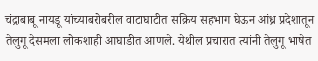चंद्राबाबू नायडू यांच्याबरोबरील वाटाघाटीत सक्रिय सहभाग घेऊन आंध्र प्रदेशातून तेलुगू देसमला लोकशाही आघाडीत आणले. येथील प्रचारात त्यांनी तेलुगू भाषेत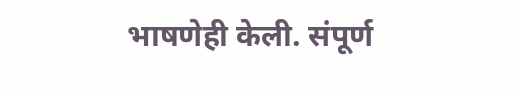भाषणेही केली. संपूर्ण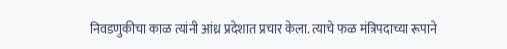निवडणुकीचा काळ त्यांनी आंध्र प्रदेशात प्रचार केला. त्याचे फळ मंत्रिपदाच्या रूपाने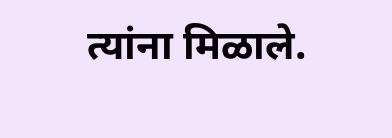त्यांना मिळाले.